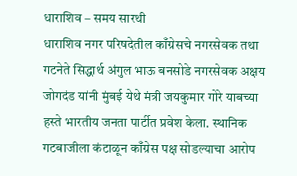धाराशिव – समय सारथी
धाराशिव नगर परिषदेतील काँग्रेसचे नगरसेवक तथा गटनेते सिद्धार्थ अंगुल भाऊ बनसोडे नगरसेवक अक्षय जोगदंड यांनी मुंबई येथे मंत्री जयकुमार गोरे याबच्या हस्ते भारतीय जनता पार्टीत प्रवेश केला. स्थानिक गटबाजीला कंटाळून काँग्रेस पक्ष सोडल्याचा आरोप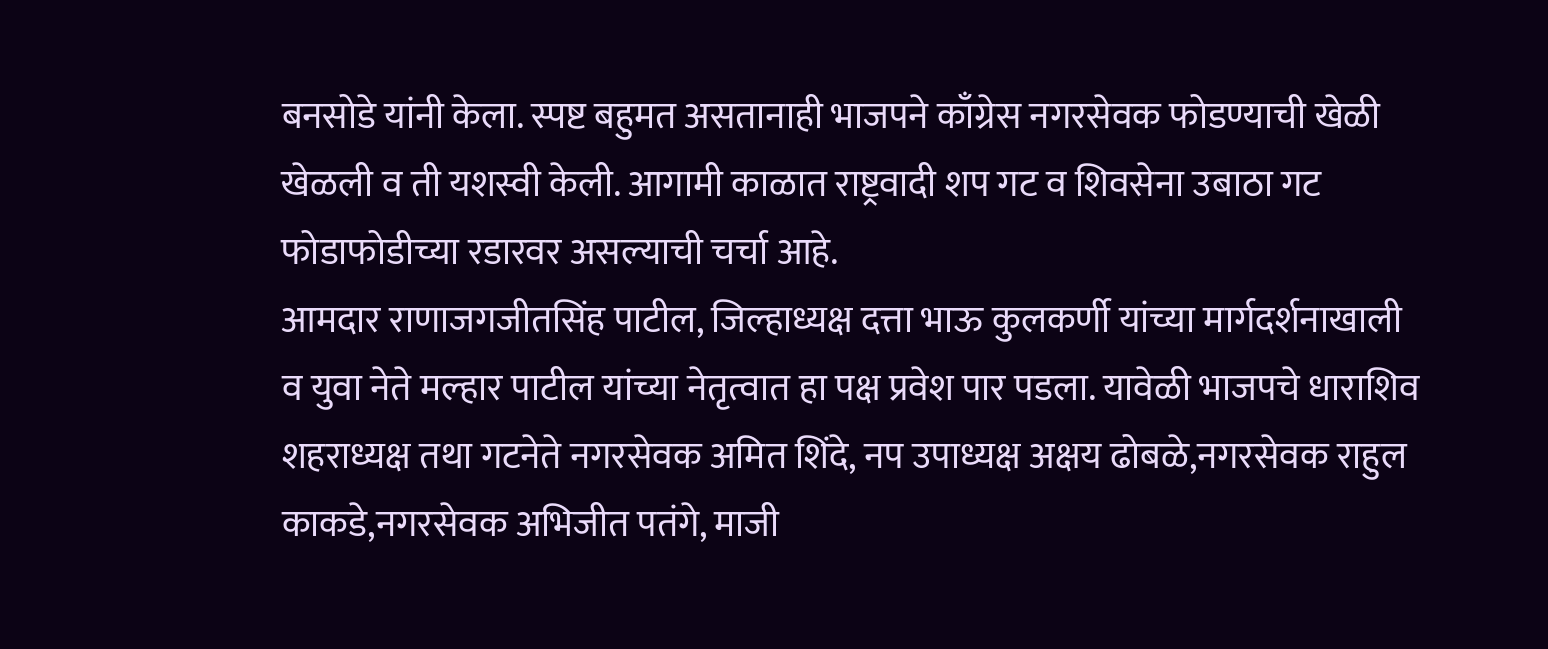बनसोडे यांनी केला. स्पष्ट बहुमत असतानाही भाजपने काँग्रेस नगरसेवक फोडण्याची खेळी खेळली व ती यशस्वी केली. आगामी काळात राष्ट्रवादी शप गट व शिवसेना उबाठा गट फोडाफोडीच्या रडारवर असल्याची चर्चा आहे.
आमदार राणाजगजीतसिंह पाटील, जिल्हाध्यक्ष दत्ता भाऊ कुलकर्णी यांच्या मार्गदर्शनाखाली व युवा नेते मल्हार पाटील यांच्या नेतृत्वात हा पक्ष प्रवेश पार पडला. यावेळी भाजपचे धाराशिव शहराध्यक्ष तथा गटनेते नगरसेवक अमित शिंदे, नप उपाध्यक्ष अक्षय ढोबळे,नगरसेवक राहुल काकडे,नगरसेवक अभिजीत पतंगे, माजी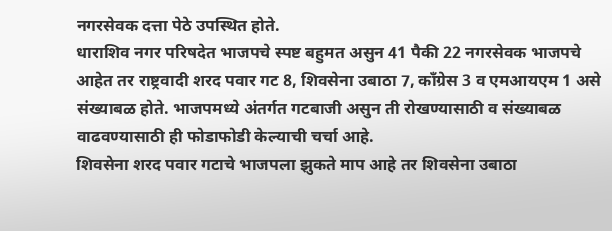नगरसेवक दत्ता पेठे उपस्थित होते.
धाराशिव नगर परिषदेत भाजपचे स्पष्ट बहुमत असुन 41 पैकी 22 नगरसेवक भाजपचे आहेत तर राष्ट्रवादी शरद पवार गट 8, शिवसेना उबाठा 7, काँग्रेस 3 व एमआयएम 1 असे संख्याबळ होते. भाजपमध्ये अंतर्गत गटबाजी असुन ती रोखण्यासाठी व संख्याबळ वाढवण्यासाठी ही फोडाफोडी केल्याची चर्चा आहे.
शिवसेना शरद पवार गटाचे भाजपला झुकते माप आहे तर शिवसेना उबाठा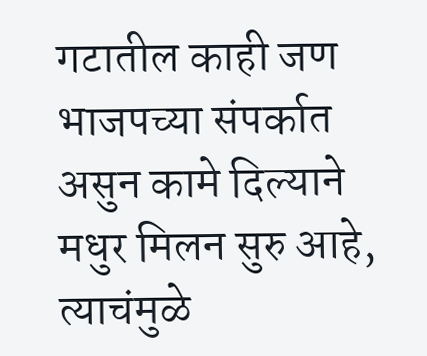गटातील काही जण भाजपच्या संपर्कात असुन कामे दिल्याने मधुर मिलन सुरु आहे, त्याचंमुळे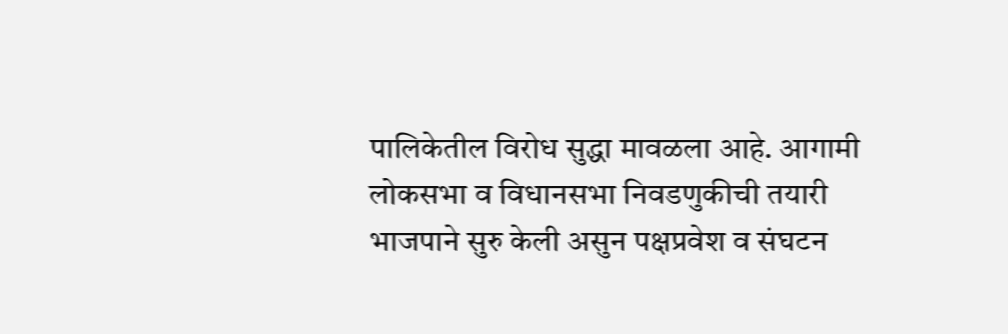पालिकेतील विरोध सुद्धा मावळला आहे. आगामी लोकसभा व विधानसभा निवडणुकीची तयारी भाजपाने सुरु केली असुन पक्षप्रवेश व संघटन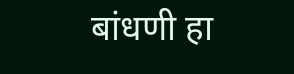बांधणी हा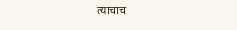त्याचाच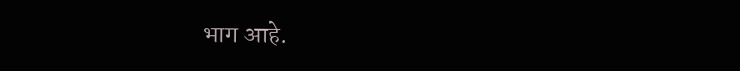भाग आहे.